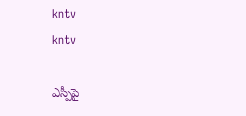kntv
kntv

ఎస్పీపై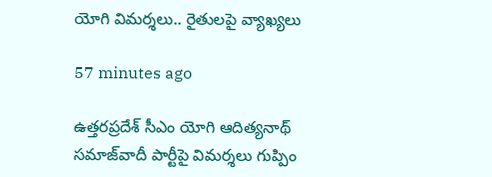యోగి విమర్శలు.. రైతులపై వ్యాఖ్యలు

57 minutes ago

ఉత్తరప్రదేశ్ సీఎం యోగి ఆదిత్యనాథ్ సమాజ్‌వాదీ పార్టీపై విమర్శలు గుప్పిం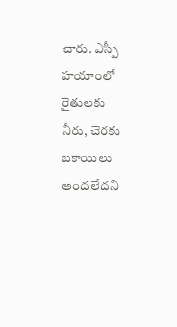చారు. ఎస్పీ హయాంలో రైతులకు నీరు, చెరకు బకాయిలు అందలేదని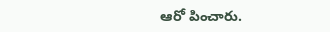ఆరో పించారు.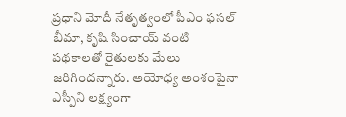ప్రధాని మోదీ నేతృత్వంలో పీఎం ఫసల్ బీమా, కృషి సించాయ్ వంటి పథకాలతో రైతులకు మేలు జరిగిందన్నారు. అయోధ్య అంశంపైనా ఎస్పీని లక్ష్యంగా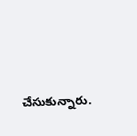చేసుకున్నారు.